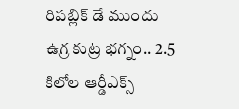రిపబ్లిక్‌ డే ముందు ఉగ్ర కుట్ర భగ్నం.. 2.5 కిలోల ఆర్డీఎక్స్‌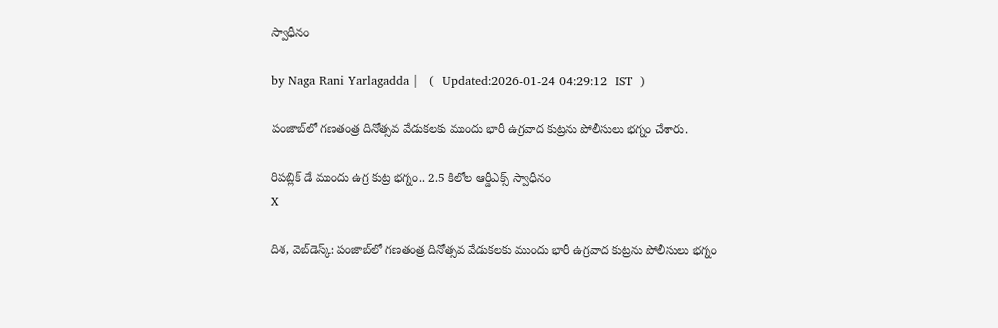స్వాధీనం

by Naga Rani Yarlagadda |   (  Updated:2026-01-24 04:29:12  IST  )

పంజాబ్‌లో గణతంత్ర దినోత్సవ వేడుకలకు ముందు భారీ ఉగ్రవాద కుట్రను పోలీసులు భగ్నం చేశారు.

రిపబ్లిక్‌ డే ముందు ఉగ్ర కుట్ర భగ్నం.. 2.5 కిలోల ఆర్డీఎక్స్‌ స్వాధీనం
X

దిశ, వెబ్‌డెస్క్: పంజాబ్‌లో గణతంత్ర దినోత్సవ వేడుకలకు ముందు భారీ ఉగ్రవాద కుట్రను పోలీసులు భగ్నం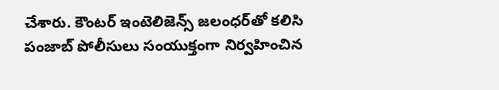చేశారు. కౌంటర్ ఇంటెలిజెన్స్ జలంధర్‌తో కలిసి పంజాబ్ పోలీసులు సంయుక్తంగా నిర్వహించిన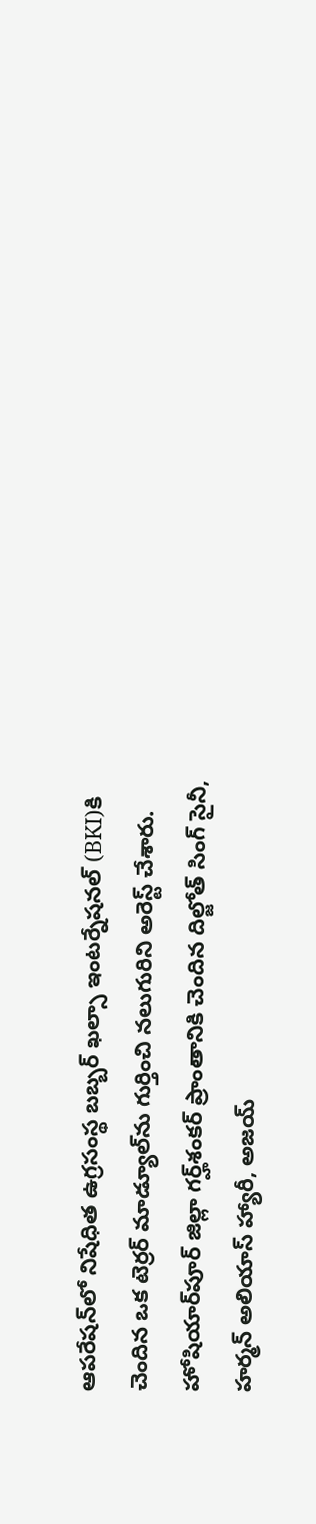ఆపరేషన్‌లో నిషేధిత ఉగ్రసంస్థ బబ్బర్ ఖల్సా ఇంటర్నేషనల్ (BKI)కి చెందిన ఒక టెర్రర్ మాడ్యూల్‌ను గుర్తించి నలుగురిని అరెస్ట్ చేశారు. హోషియార్‌పూర్ జిల్లా గర్హ్‌శంకర్ ప్రాంతానికి చెందిన దిల్జోత్ సింగ్ సైనీ, హర్మన్ అలియాస్ హ్యారీ, అజయ్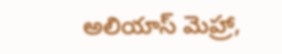అలియాస్ మెహ్రా,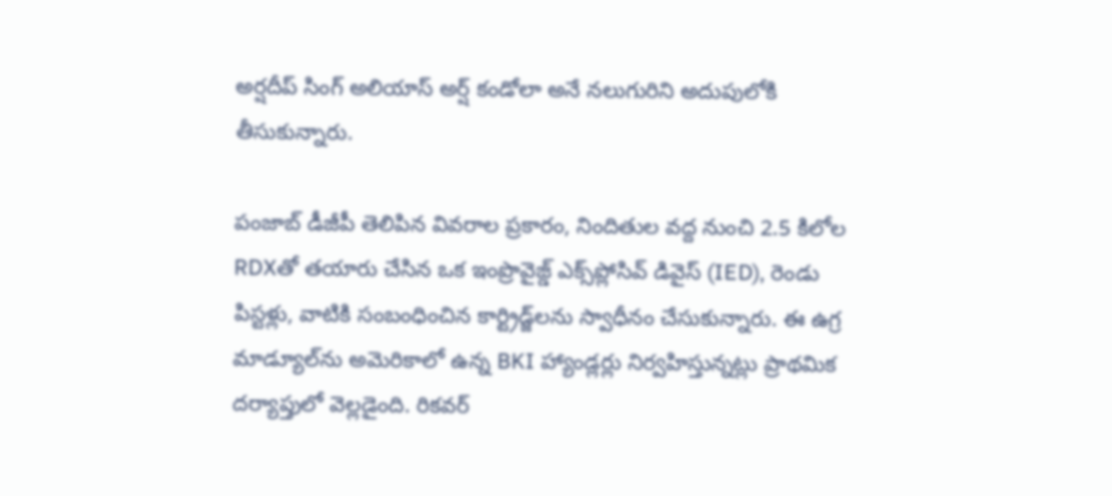అర్షదీప్ సింగ్ అలియాస్ అర్ష్ కండోలా అనే నలుగురిని అదుపులోకి తీసుకున్నారు.

పంజాబ్ డీజీపీ తెలిపిన వివరాల ప్రకారం, నిందితుల వద్ద నుంచి 2.5 కిలోల RDXతో తయారు చేసిన ఒక ఇంప్రొవైజ్డ్ ఎక్స్‌ప్లోసివ్ డివైస్ (IED), రెండు పిస్టళ్లు, వాటికి సంబంధించిన కార్ట్రిడ్జ్‌లను స్వాధీనం చేసుకున్నారు. ఈ ఉగ్ర మాడ్యూల్‌ను అమెరికాలో ఉన్న BKI హ్యాండ్లర్లు నిర్వహిస్తున్నట్లు ప్రాథమిక దర్యాప్తులో వెల్లడైంది. రికవర్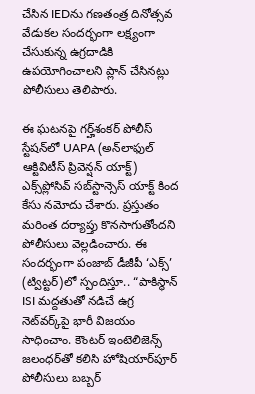చేసిన IEDను గణతంత్ర దినోత్సవ వేడుకల సందర్భంగా లక్ష్యంగా చేసుకున్న ఉగ్రదాడికి ఉపయోగించాలని ప్లాన్ చేసినట్లు పోలీసులు తెలిపారు.

ఈ ఘటనపై గర్హ్‌శంకర్ పోలీస్ స్టేషన్‌లో UAPA (అన్‌లాఫుల్ ఆక్టివిటీస్ ప్రివెన్షన్ యాక్ట్) ఎక్స్‌ప్లోసివ్ సబ్‌స్టాన్సెస్ యాక్ట్ కింద కేసు నమోదు చేశారు. ప్రస్తుతం మరింత దర్యాప్తు కొనసాగుతోందని పోలీసులు వెల్లడించారు. ఈ సందర్భంగా పంజాబ్ డీజీపీ ‘ఎక్స్’ (ట్విట్టర్)లో స్పందిస్తూ.. “పాకిస్థాన్ ISI మద్దతుతో నడిచే ఉగ్ర నెట్‌వర్క్‌పై భారీ విజయం సాధించాం. కౌంటర్ ఇంటెలిజెన్స్ జలంధర్‌తో కలిసి హోషియార్‌పూర్ పోలీసులు బబ్బర్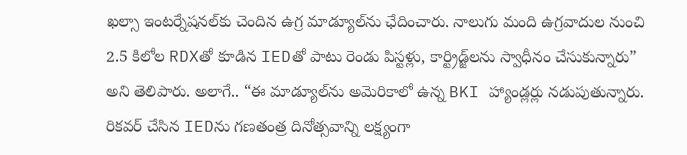ఖల్సా ఇంటర్నేషనల్‌కు చెందిన ఉగ్ర మాడ్యూల్‌ను ఛేదించారు. నాలుగు మంది ఉగ్రవాదుల నుంచి 2.5 కిలోల RDXతో కూడిన IEDతో పాటు రెండు పిస్టళ్లు, కార్ట్రిడ్జ్‌లను స్వాధీనం చేసుకున్నారు” అని తెలిపారు. అలాగే.. “ఈ మాడ్యూల్‌ను అమెరికాలో ఉన్న BKI హ్యాండ్లర్లు నడుపుతున్నారు. రికవర్ చేసిన IEDను గణతంత్ర దినోత్సవాన్ని లక్ష్యంగా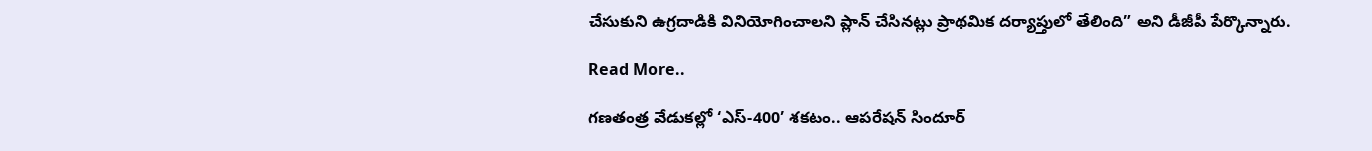చేసుకుని ఉగ్రదాడికి వినియోగించాలని ప్లాన్ చేసినట్లు ప్రాథమిక దర్యాప్తులో తేలింది” అని డీజీపీ పేర్కొన్నారు.

Read More..

గణతంత్ర వేడుకల్లో ‘ఎస్-400’ శకటం.. ఆపరేషన్ సిందూర్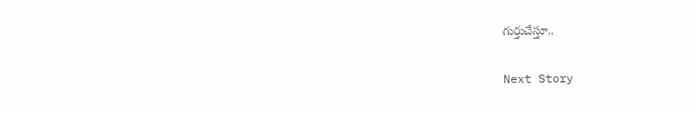గుర్తుచేస్తూ..

Next Story